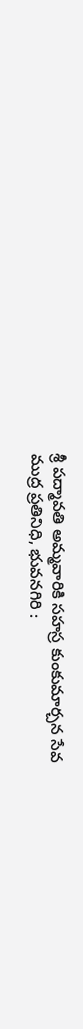శ్రీ పద్మావతి అమ్మవారికి సహస్ర కుంకుమార్చన సేవ
ముద్ర ప్రతినిధి, భువనగిరి :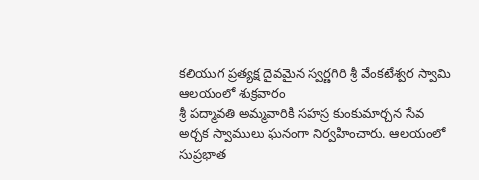కలియుగ ప్రత్యక్ష దైవమైన స్వర్ణగిరి శ్రీ వేంకటేశ్వర స్వామి ఆలయంలో శుక్రవారం
శ్రీ పద్మావతి అమ్మవారికి సహస్ర కుంకుమార్చన సేవ అర్చక స్వాములు ఘనంగా నిర్వహించారు. ఆలయంలో సుప్రభాత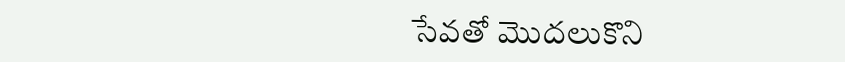సేవతో మొదలుకొని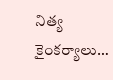నిత్య కైంకర్యాలు…